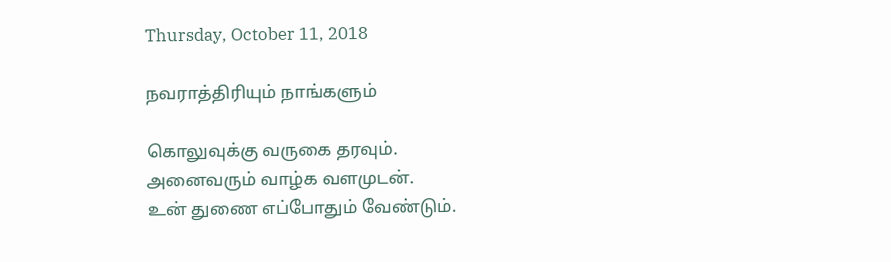Thursday, October 11, 2018

நவராத்திரியும் நாங்களும்

கொலுவுக்கு வருகை தரவும்.
அனைவரும் வாழ்க வளமுடன்.
உன் துணை எப்போதும் வேண்டும்.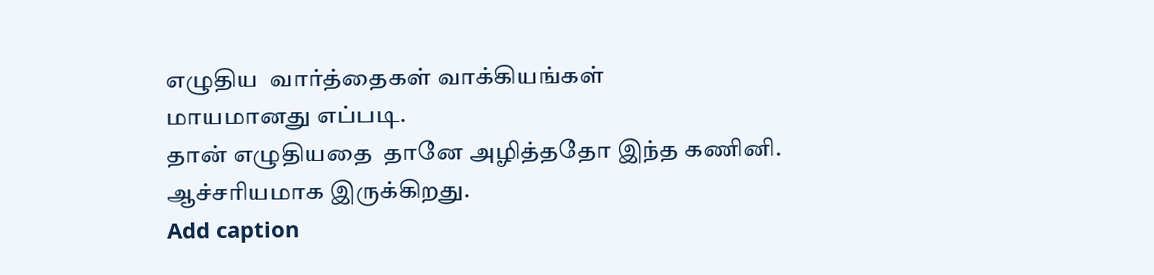எழுதிய  வார்த்தைகள் வாக்கியங்கள்
மாயமானது எப்படி.
தான் எழுதியதை  தானே அழித்ததோ இந்த கணினி.
ஆச்சரியமாக இருக்கிறது.
Add caption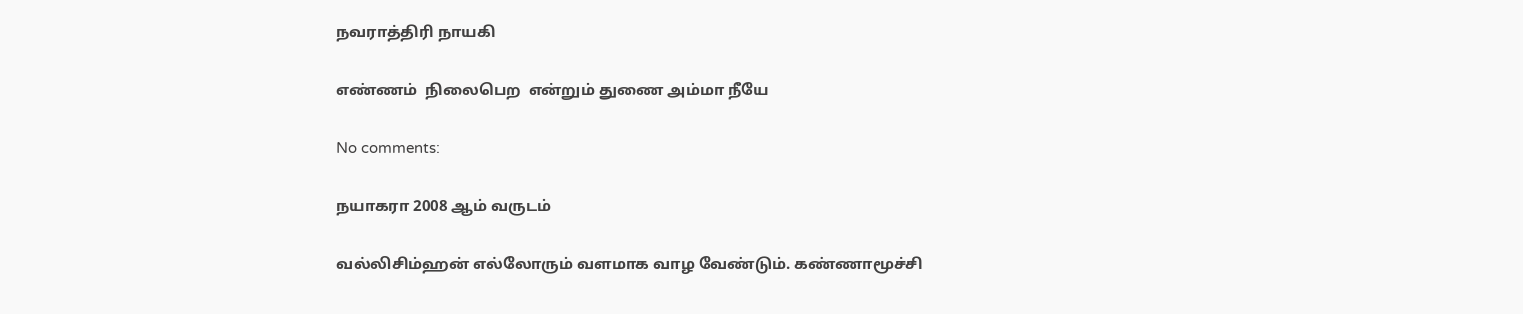நவராத்திரி நாயகி

எண்ணம்  நிலைபெற  என்றும் துணை அம்மா நீயே

No comments:

நயாகரா 2008 ஆம் வருடம்

வல்லிசிம்ஹன் எல்லோரும் வளமாக வாழ வேண்டும். கண்ணாமூச்சி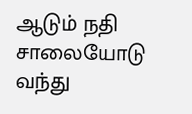ஆடும் நதி  சாலையோடு  வந்து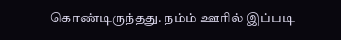கொண்டிருந்தது. நம்ம் ஊரில் இப்படி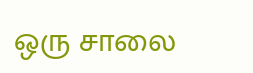ஒரு சாலை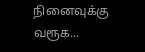நினைவுக்கு வரூக...